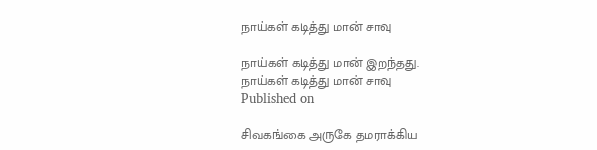நாய்கள் கடித்து மான் சாவு

நாய்கள் கடித்து மான் இறந்தது.
நாய்கள் கடித்து மான் சாவு
Published on

சிவகங்கை அருகே தமராக்கிய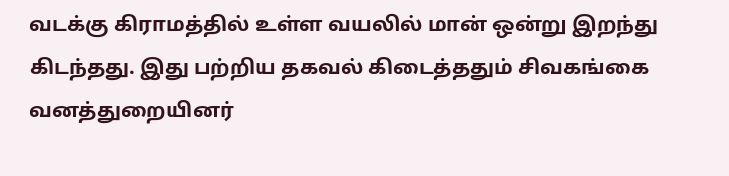வடக்கு கிராமத்தில் உள்ள வயலில் மான் ஒன்று இறந்து கிடந்தது. இது பற்றிய தகவல் கிடைத்ததும் சிவகங்கை வனத்துறையினர்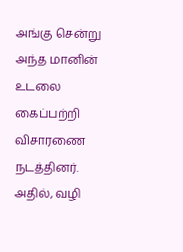அங்கு சென்று அந்த மானின் உடலை கைப்பற்றி விசாரணை நடத்தினர். அதில், வழி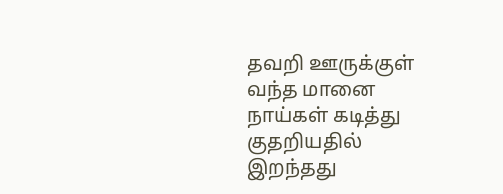தவறி ஊருக்குள் வந்த மானை நாய்கள் கடித்து குதறியதில் இறந்தது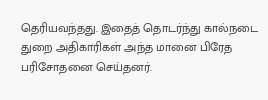தெரியவந்தது. இதைத் தொடர்ந்து கால்நடை துறை அதிகாரிகள் அந்த மானை பிரேத பரிசோதனை செய்தனர்.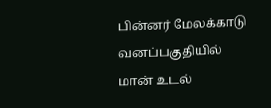பின்னர் மேலக்காடு வனப்பகுதியில் மான் உடல்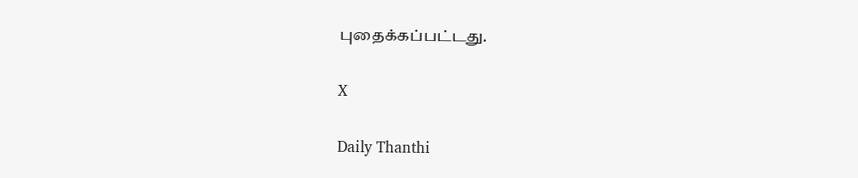புதைக்கப்பட்டது.

X

Daily Thanthi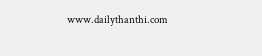www.dailythanthi.com